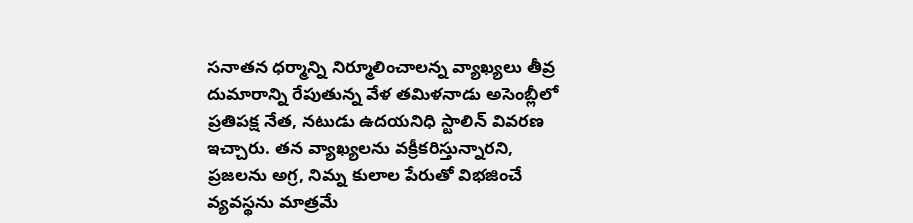సనాతన ధర్మాన్ని నిర్మూలించాలన్న వ్యాఖ్యలు తీవ్ర దుమారాన్ని రేపుతున్న వేళ తమిళనాడు అసెంబ్లీలో ప్రతిపక్ష నేత, నటుడు ఉదయనిధి స్టాలిన్ వివరణ ఇచ్చారు. తన వ్యాఖ్యలను వక్రీకరిస్తున్నారని, ప్రజలను అగ్ర, నిమ్న కులాల పేరుతో విభజించే వ్యవస్థను మాత్రమే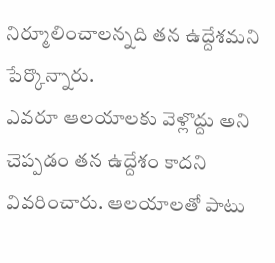నిర్మూలించాలన్నది తన ఉద్దేశమని పేర్కొన్నారు.
ఎవరూ ఆలయాలకు వెళ్లొద్దు అని చెప్పడం తన ఉద్దేశం కాదని వివరించారు. ఆలయాలతో పాటు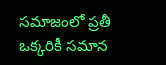సమాజంలో ప్రతీ ఒక్కరికీ సమాన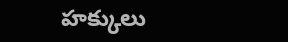హక్కులు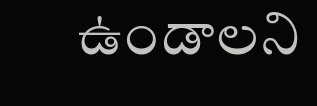ఉండాలని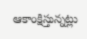ఆకాంక్షిస్తున్నట్లు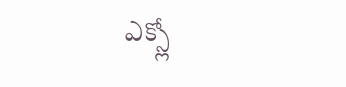ఎక్స్లో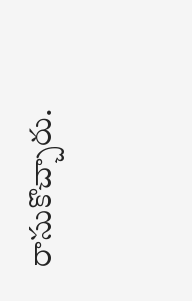రాసుకొచ్చారు.